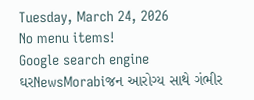Tuesday, March 24, 2026
No menu items!
Google search engine
ઘરNewsMorabiજન આરોગ્ય સાથે ગંભીર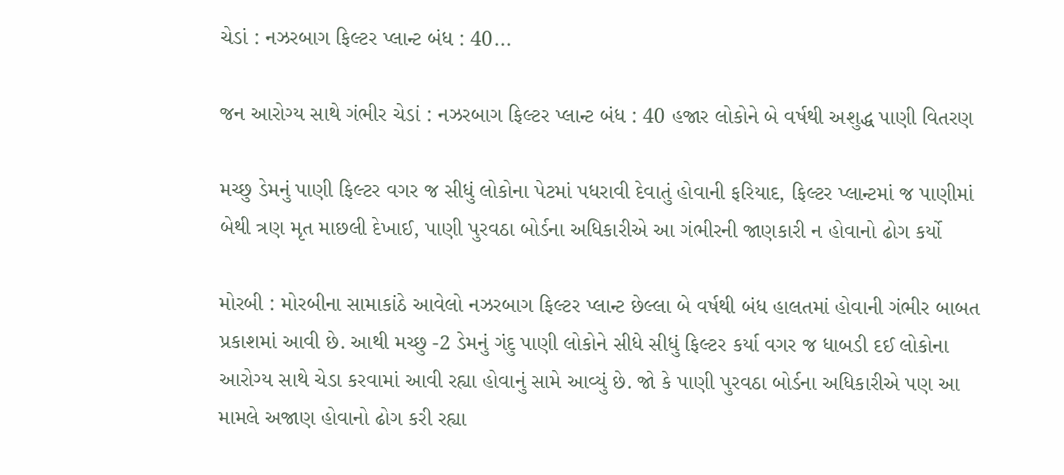ચેડાં : નઝરબાગ ફિલ્ટર પ્લાન્ટ બંધ : 40...

જન આરોગ્ય સાથે ગંભીર ચેડાં : નઝરબાગ ફિલ્ટર પ્લાન્ટ બંધ : 40 હજાર લોકોને બે વર્ષથી અશુદ્ધ પાણી વિતરણ

મચ્છુ ડેમનું પાણી ફિલ્ટર વગર જ સીધું લોકોના પેટમાં પધરાવી દેવાતું હોવાની ફરિયાદ, ફિલ્ટર પ્લાન્ટમાં જ પાણીમાં બેથી ત્રણ મૃત માછલી દેખાઈ, પાણી પુરવઠા બોર્ડના અધિકારીએ આ ગંભીરની જાણકારી ન હોવાનો ઢોગ કર્યો

મોરબી : મોરબીના સામાકાંઠે આવેલો નઝરબાગ ફિલ્ટર પ્લાન્ટ છેલ્લા બે વર્ષથી બંધ હાલતમાં હોવાની ગંભીર બાબત પ્રકાશમાં આવી છે. આથી મચ્છુ -2 ડેમનું ગંદુ પાણી લોકોને સીધે સીધું ફિલ્ટર કર્યા વગર જ ધાબડી દઈ લોકોના આરોગ્ય સાથે ચેડા કરવામાં આવી રહ્યા હોવાનું સામે આવ્યું છે. જો કે પાણી પુરવઠા બોર્ડના અધિકારીએ પણ આ મામલે અજાણ હોવાનો ઢોગ કરી રહ્યા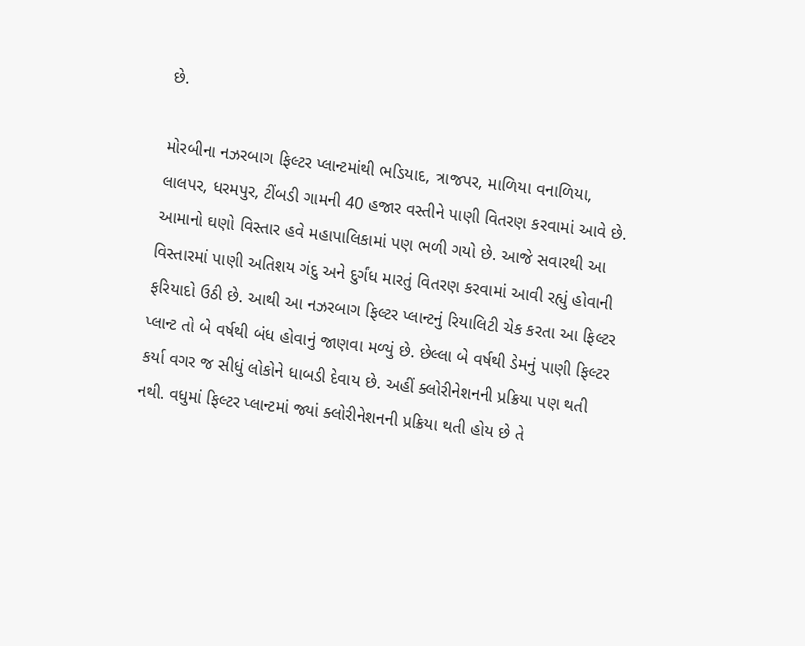છે.

મોરબીના નઝરબાગ ફિલ્ટર પ્લાન્ટમાંથી ભડિયાદ, ત્રાજપર, માળિયા વનાળિયા, લાલપર, ધરમપુર, ટીંબડી ગામની 40 હજાર વસ્તીને પાણી વિતરણ કરવામાં આવે છે. આમાનો ઘણો વિસ્તાર હવે મહાપાલિકામાં પણ ભળી ગયો છે. આજે સવારથી આ વિસ્તારમાં પાણી અતિશય ગંદુ અને દુર્ગંધ મારતું વિતરણ કરવામાં આવી રહ્યું હોવાની ફરિયાદો ઉઠી છે. આથી આ નઝરબાગ ફિલ્ટર પ્લાન્ટનું રિયાલિટી ચેક કરતા આ ફિલ્ટર પ્લાન્ટ તો બે વર્ષથી બંધ હોવાનું જાણવા મળ્યું છે. છેલ્લા બે વર્ષથી ડેમનું પાણી ફિલ્ટર કર્યા વગર જ સીધું લોકોને ધાબડી દેવાય છે. અહીં ક્લોરીનેશનની પ્રક્રિયા પણ થતી નથી. વધુમાં ફિલ્ટર પ્લાન્ટમાં જ્યાં ક્લોરીનેશનની પ્રક્રિયા થતી હોય છે તે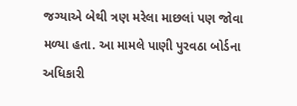જગ્યાએ બેથી ત્રણ મરેલા માછલાં પણ જોવા મળ્યા હતા. આ મામલે પાણી પુરવઠા બોર્ડના અધિકારી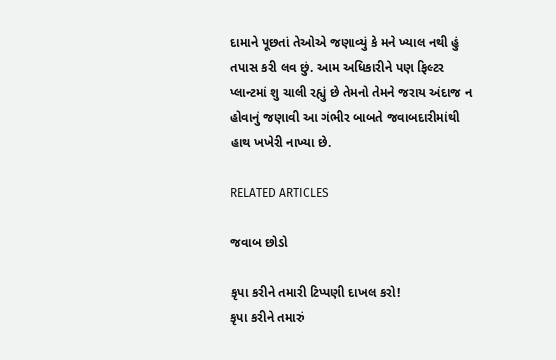દામાને પૂછતાં તેઓએ જણાવ્યું કે મને ખ્યાલ નથી હું તપાસ કરી લવ છું. આમ અધિકારીને પણ ફિલ્ટર પ્લાન્ટમાં શુ ચાલી રહ્યું છે તેમનો તેમને જરાય અંદાજ ન હોવાનું જણાવી આ ગંભીર બાબતે જવાબદારીમાંથી હાથ ખખેરી નાખ્યા છે.

RELATED ARTICLES

જવાબ છોડો

કૃપા કરીને તમારી ટિપ્પણી દાખલ કરો!
કૃપા કરીને તમારું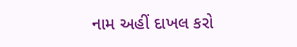નામ અહીં દાખલ કરો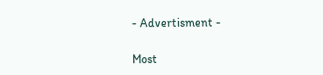- Advertisment -

Most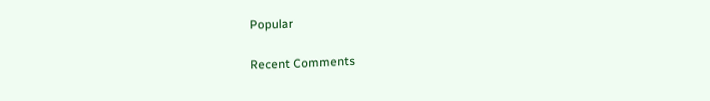Popular

Recent Comments